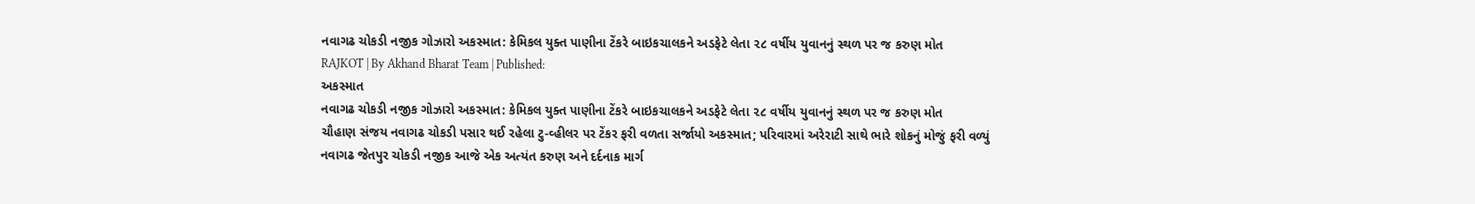નવાગઢ ચોકડી નજીક ગોઝારો અકસ્માત: કેમિકલ યુક્ત પાણીના ટેંકરે બાઇકચાલકને અડફેટે લેતા ૨૮ વર્ષીય યુવાનનું સ્થળ પર જ કરુણ મોત
RAJKOT | By Akhand Bharat Team | Published:
અકસ્માત
નવાગઢ ચોકડી નજીક ગોઝારો અકસ્માત: કેમિકલ યુક્ત પાણીના ટેંકરે બાઇકચાલકને અડફેટે લેતા ૨૮ વર્ષીય યુવાનનું સ્થળ પર જ કરુણ મોત
ચૌહાણ સંજય નવાગઢ ચોકડી પસાર થઈ રહેલા ટુ-વ્હીલર પર ટેંકર ફરી વળતા સર્જાયો અકસ્માત; પરિવારમાં અરેરાટી સાથે ભારે શોકનું મોજું ફરી વળ્યું
નવાગઢ જેતપુર ચોકડી નજીક આજે એક અત્યંત કરુણ અને દર્દનાક માર્ગ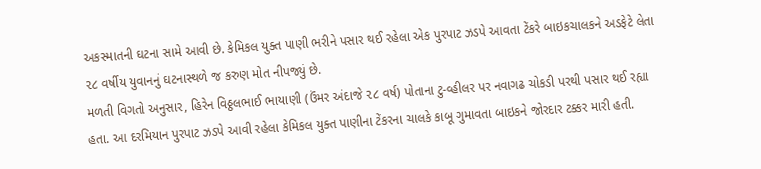અકસ્માતની ઘટના સામે આવી છે. કેમિકલ યુક્ત પાણી ભરીને પસાર થઈ રહેલા એક પુરપાટ ઝડપે આવતા ટેંકરે બાઇકચાલકને અડફેટે લેતા ૨૮ વર્ષીય યુવાનનું ઘટનાસ્થળે જ કરુણ મોત નીપજ્યું છે.
મળતી વિગતો અનુસાર, હિરેન વિઠ્ઠલભાઈ ભાયાણી (ઉંમર અંદાજે ૨૮ વર્ષ) પોતાના ટુ-વ્હીલર પર નવાગઢ ચોકડી પરથી પસાર થઈ રહ્યા હતા. આ દરમિયાન પુરપાટ ઝડપે આવી રહેલા કેમિકલ યુક્ત પાણીના ટેંકરના ચાલકે કાબૂ ગુમાવતા બાઇકને જોરદાર ટક્કર મારી હતી.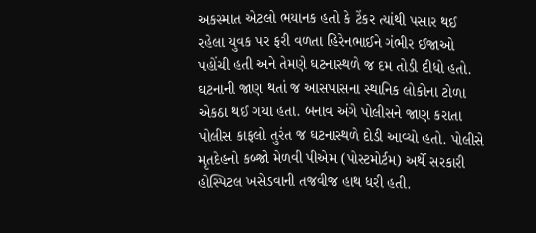અકસ્માત એટલો ભયાનક હતો કે ટેંકર ત્યાંથી પસાર થઈ રહેલા યુવક પર ફરી વળતા હિરેનભાઈને ગંભીર ઈજાઓ પહોંચી હતી અને તેમણે ઘટનાસ્થળે જ દમ તોડી દીધો હતો.
ઘટનાની જાણ થતાં જ આસપાસના સ્થાનિક લોકોના ટોળા એકઠા થઈ ગયા હતા. બનાવ અંગે પોલીસને જાણ કરાતા પોલીસ કાફલો તુરંત જ ઘટનાસ્થળે દોડી આવ્યો હતો. પોલીસે મૃતદેહનો કબ્જો મેળવી પીએમ (પોસ્ટમોર્ટમ) અર્થે સરકારી હોસ્પિટલ ખસેડવાની તજવીજ હાથ ધરી હતી.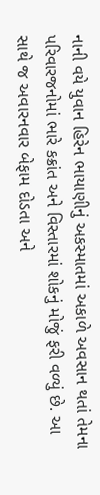નાની વયે યુવાન હિરેન ભાયાણીનું અકસ્માતમાં અકાળે અવસાન થતાં તેમના પરિવારજનોમાં ભારે કક્રાંત અને વિસ્તારમાં શોકનું મોજું ફરી વળ્યું છે. આ સાથે જ અવારનવાર બેફામ દોડતા અને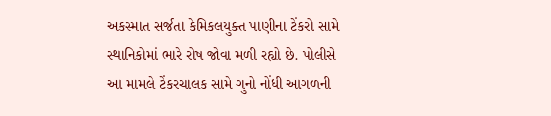અકસ્માત સર્જતા કેમિકલયુક્ત પાણીના ટેંકરો સામે સ્થાનિકોમાં ભારે રોષ જોવા મળી રહ્યો છે. પોલીસે આ મામલે ટેંકરચાલક સામે ગુનો નોંધી આગળની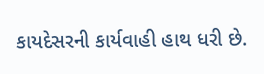કાયદેસરની કાર્યવાહી હાથ ધરી છે.